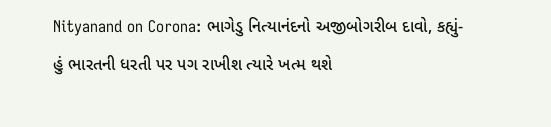Nityanand on Corona: ભાગેડુ નિત્યાનંદનો અજીબોગરીબ દાવો, કહ્યું- હું ભારતની ધરતી પર પગ રાખીશ ત્યારે ખત્મ થશે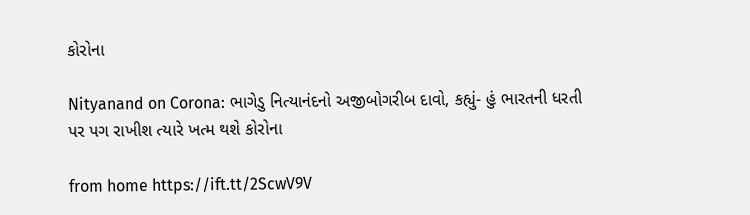કોરોના

Nityanand on Corona: ભાગેડુ નિત્યાનંદનો અજીબોગરીબ દાવો, કહ્યું- હું ભારતની ધરતી પર પગ રાખીશ ત્યારે ખત્મ થશે કોરોના

from home https://ift.tt/2ScwV9V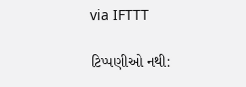via IFTTT

ટિપ્પણીઓ નથી: